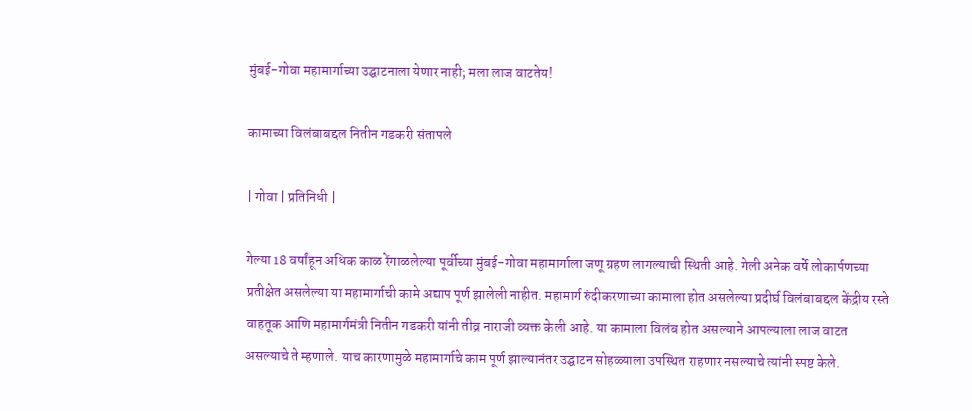मुंबई-गोवा महामार्गाच्या उद्घाटनाला येणार नाही; मला लाज वाटतेय!

कामाच्या विलंबाबद्दल नितीन गडकरी संतापले

| गोवा | प्रतिनिधी |

गेल्या 18 वर्षांहून अधिक काळ रेंगाळलेल्या पूर्वीच्या मुंबई-गोवा महामार्गाला जणू ग्रहण लागल्याची स्थिती आहे. गेली अनेक वर्षे लोकार्पणच्या प्रतीक्षेत असलेल्या या महामार्गाची कामे अद्याप पूर्ण झालेली नाहीत. महामार्ग रुंदीकरणाच्या कामाला होत असलेल्या प्रदीर्घ विलंबाबद्दल केंद्रीय रस्ते वाहतूक आणि महामार्गमंत्री नितीन गडकरी यांनी तीव्र नाराजी व्यक्त केली आहे. या कामाला विलंब होत असल्याने आपल्याला लाज वाटत असल्याचे ते म्हणाले. याच कारणामुळे महामार्गाचे काम पूर्ण झाल्यानंतर उद्घाटन सोहळ्याला उपस्थित राहणार नसल्याचे त्यांनी स्पष्ट केले.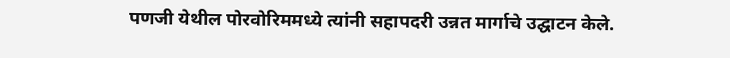पणजी येथील पोरवोरिममध्ये त्यांनी सहापदरी उन्नत मार्गाचे उद्घाटन केले.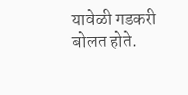यावेळी गडकरी बोलत होते.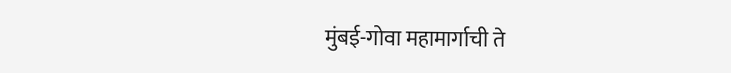मुंबई-गोवा महामार्गाची ते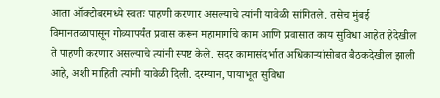आता ऑक्टोबरमध्ये स्वतः पाहणी करणार असल्याचे त्यांनी यावेळी सांगितले. तसेच मुंबई विमानतळापासून गोव्यापर्यंत प्रवास करून महामार्गाचे काम आणि प्रवासात काय सुविधा आहेत हेदेखील ते पाहणी करणार असल्याचे त्यांनी स्पष्ट केले. सदर कामासंदर्भात अधिकाऱ्यांसोबत बैठकदेखील झाली आहे, अशी माहिती त्यांनी यावेळी दिली. दरम्यान, पायाभूत सुविधा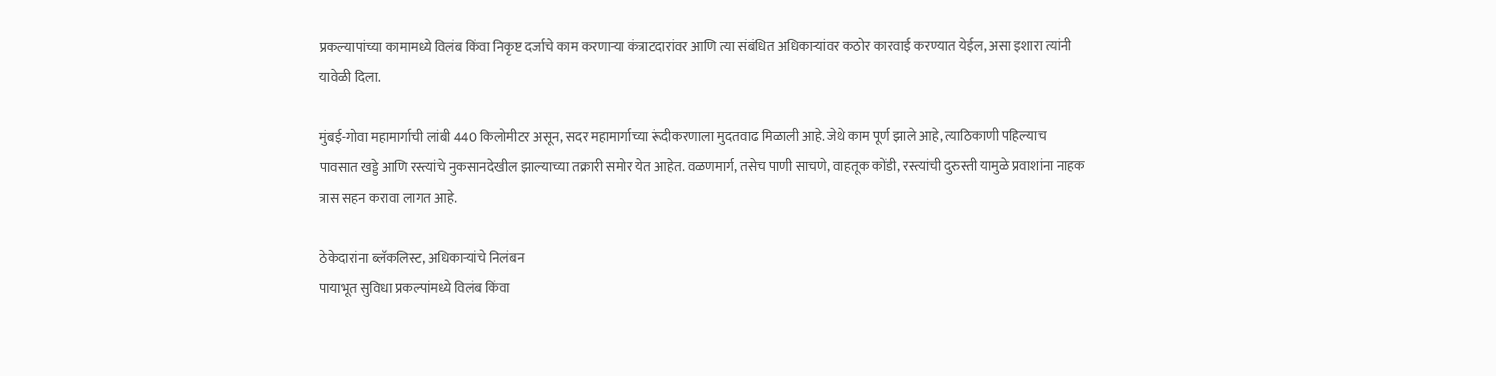प्रकल्यापांच्या कामामध्ये विलंब किंवा निकृष्ट दर्जाचे काम करणाऱ्या कंत्राटदारांवर आणि त्या संबंधित अधिकाऱ्यांवर कठोर कारवाई करण्यात येईल, असा इशारा त्यांनी यावेळी दिला.

मुंबई-गोवा महामार्गाची लांबी 440 किलोमीटर असून, सदर महामार्गाच्या रूंदीकरणाला मुदतवाढ मिळाली आहे. जेथे काम पूर्ण झाले आहे, त्याठिकाणी पहिल्याच पावसात खड्डे आणि रस्त्यांचे नुकसानदेखील झाल्याच्या तक्रारी समोर येत आहेत. वळणमार्ग, तसेच पाणी साचणे, वाहतूक कोंडी, रस्त्यांची दुरुस्ती यामुळे प्रवाशांना नाहक त्रास सहन करावा लागत आहे.

ठेकेदारांना ब्लॅकलिस्ट, अधिकाऱ्यांचे निलंबन
पायाभूत सुविधा प्रकल्पांमध्ये विलंब किंवा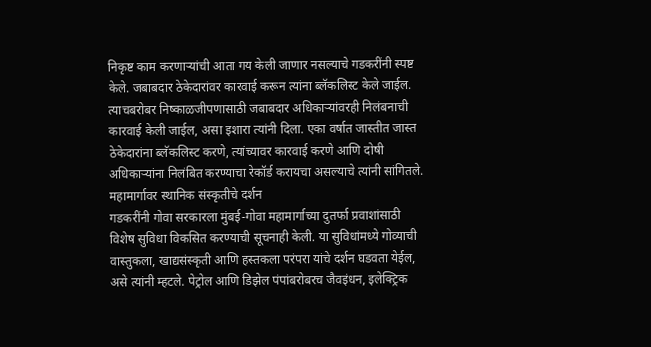निकृष्ट काम करणाऱ्यांची आता गय केली जाणार नसल्याचे गडकरींनी स्पष्ट केले. जबाबदार ठेकेदारांवर कारवाई करून त्यांना ब्लॅकलिस्ट केले जाईल. त्याचबरोबर निष्काळजीपणासाठी जबाबदार अधिकाऱ्यांवरही निलंबनाची कारवाई केली जाईल, असा इशारा त्यांनी दिला. एका वर्षात जास्तीत जास्त ठेकेदारांना ब्लॅकलिस्ट करणे, त्यांच्यावर कारवाई करणे आणि दोषी अधिकाऱ्यांना निलंबित करण्याचा रेकॉर्ड करायचा असल्याचे त्यांनी सांगितले.
महामार्गावर स्थानिक संस्कृतीचे दर्शन
गडकरींनी गोवा सरकारला मुंबई-गोवा महामार्गाच्या दुतर्फा प्रवाशांसाठी विशेष सुविधा विकसित करण्याची सूचनाही केली. या सुविधांमध्ये गोव्याची वास्तुकला, खाद्यसंस्कृती आणि हस्तकला परंपरा यांचे दर्शन घडवता येईल, असे त्यांनी म्हटले. पेट्रोल आणि डिझेल पंपांबरोबरच जैवइंधन, इलेक्ट्रिक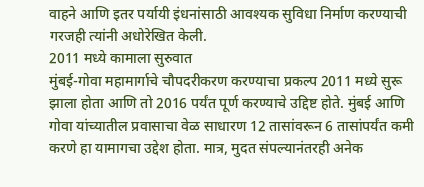वाहने आणि इतर पर्यायी इंधनांसाठी आवश्यक सुविधा निर्माण करण्याची गरजही त्यांनी अधोरेखित केली.
2011 मध्ये कामाला सुरुवात
मुंबई-गोवा महामार्गाचे चौपदरीकरण करण्याचा प्रकल्प 2011 मध्ये सुरू झाला होता आणि तो 2016 पर्यंत पूर्ण करण्याचे उद्दिष्ट होते. मुंबई आणि गोवा यांच्यातील प्रवासाचा वेळ साधारण 12 तासांवरून 6 तासांपर्यंत कमी करणे हा यामागचा उद्देश होता. मात्र, मुदत संपल्यानंतरही अनेक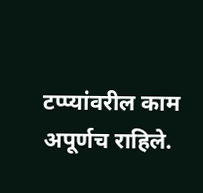टप्प्यांवरील काम अपूर्णच राहिले.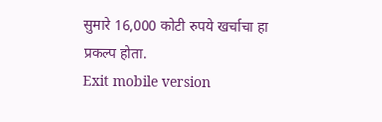सुमारे 16,000 कोटी रुपये खर्चाचा हा प्रकल्प होता.
Exit mobile version